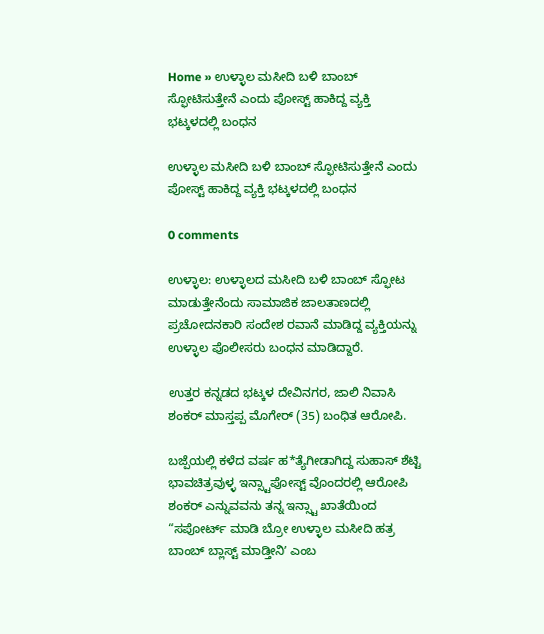Home » ಉಳ್ಳಾಲ ಮಸೀದಿ ಬಳಿ ಬಾಂಬ್‌ ಸ್ಫೋಟಿಸುತ್ತೇನೆ ಎಂದು ಪೋಸ್ಟ್‌ ಹಾಕಿದ್ದ ವ್ಯಕ್ತಿ ಭಟ್ಕಳದಲ್ಲಿ ಬಂಧನ

ಉಳ್ಳಾಲ ಮಸೀದಿ ಬಳಿ ಬಾಂಬ್‌ ಸ್ಫೋಟಿಸುತ್ತೇನೆ ಎಂದು ಪೋಸ್ಟ್‌ ಹಾಕಿದ್ದ ವ್ಯಕ್ತಿ ಭಟ್ಕಳದಲ್ಲಿ ಬಂಧನ

0 comments

ಉಳ್ಳಾಲ: ಉಳ್ಳಾಲದ ಮಸೀದಿ ಬಳಿ ಬಾಂಬ್‌ ಸ್ಫೋಟ ಮಾಡುತ್ತೇನೆಂದು ಸಾಮಾಜಿಕ ಜಾಲತಾಣದಲ್ಲಿ ಪ್ರಚೋದನಕಾರಿ ಸಂದೇಶ ರವಾನೆ ಮಾಡಿದ್ದ ವ್ಯಕ್ತಿಯನ್ನು ಉಳ್ಳಾಲ ಪೊಲೀಸರು ಬಂಧನ ಮಾಡಿದ್ದಾರೆ.

ಉತ್ತರ ಕನ್ನಡದ ಭಟ್ಕಳ ದೇವಿನಗರ, ಜಾಲಿ ನಿವಾಸಿ ಶಂಕರ್‌ ಮಾಸ್ತಪ್ಪ ಮೊಗೇರ್‌ (35) ಬಂಧಿತ ಆರೋಪಿ.

ಬಜ್ಪೆಯಲ್ಲಿ ಕಳೆದ ವರ್ಷ ಹ*ತ್ಯೆಗೀಡಾಗಿದ್ದ ಸುಹಾಸ್‌ ಶೆಟ್ಟಿ ಭಾವಚಿತ್ರವುಳ್ಳ ಇನ್ಸ್ಟಾಪೋಸ್ಟ್‌ ವೊಂದರಲ್ಲಿ ಆರೋಪಿ ಶಂಕರ್‌ ಎನ್ನುವವನು ತನ್ನ ಇನ್ಸ್ಟಾ ಖಾತೆಯಿಂದ “ಸಪೋರ್ಟ್‌ ಮಾಡಿ ಬ್ರೋ ಉಳ್ಳಾಲ ಮಸೀದಿ ಹತ್ರ ಬಾಂಬ್‌ ಬ್ಲಾಸ್ಟ್‌ ಮಾಡ್ತೀನಿʼ ಎಂಬ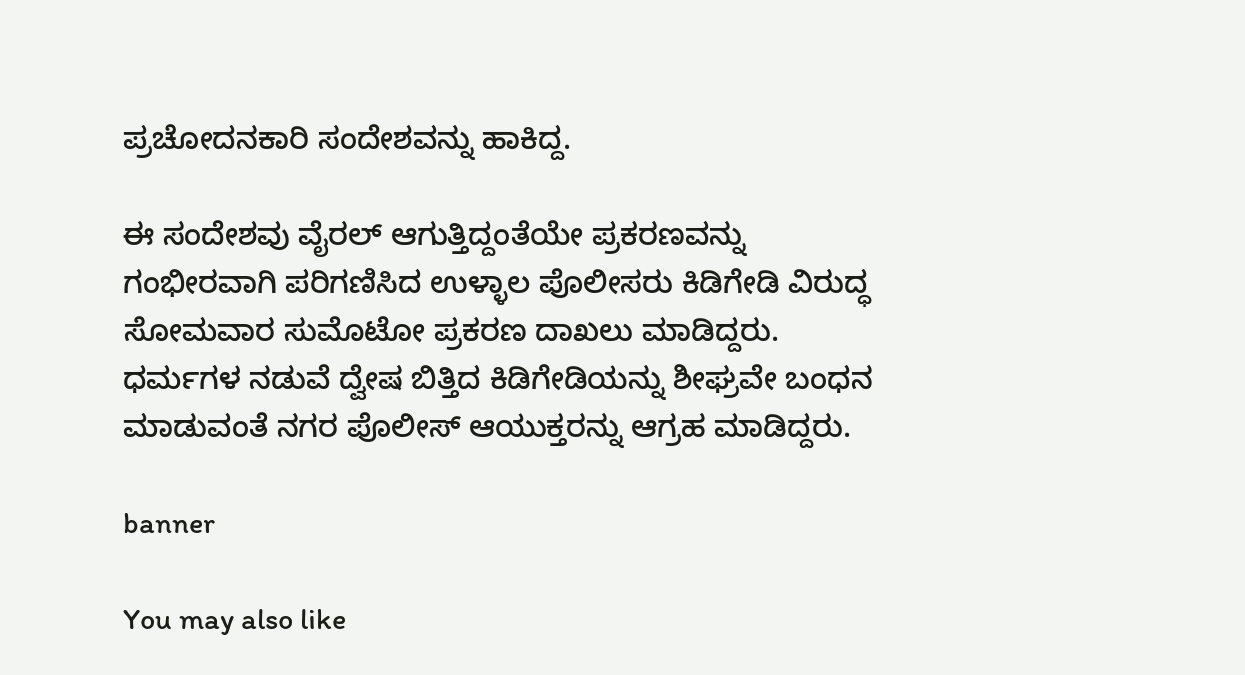ಪ್ರಚೋದನಕಾರಿ ಸಂದೇಶವನ್ನು ಹಾಕಿದ್ದ.

ಈ ಸಂದೇಶವು ವೈರಲ್‌ ಆಗುತ್ತಿದ್ದಂತೆಯೇ ಪ್ರಕರಣವನ್ನು ಗಂಭೀರವಾಗಿ ಪರಿಗಣಿಸಿದ ಉಳ್ಳಾಲ ಪೊಲೀಸರು ಕಿಡಿಗೇಡಿ ವಿರುದ್ಧ ಸೋಮವಾರ ಸುಮೊಟೋ ಪ್ರಕರಣ ದಾಖಲು ಮಾಡಿದ್ದರು. ಧರ್ಮಗಳ ನಡುವೆ ದ್ವೇಷ ಬಿತ್ತಿದ ಕಿಡಿಗೇಡಿಯನ್ನು ಶೀಘ್ರವೇ ಬಂಧನ ಮಾಡುವಂತೆ ನಗರ ಪೊಲೀಸ್‌ ಆಯುಕ್ತರನ್ನು ಆಗ್ರಹ ಮಾಡಿದ್ದರು.

banner

You may also like